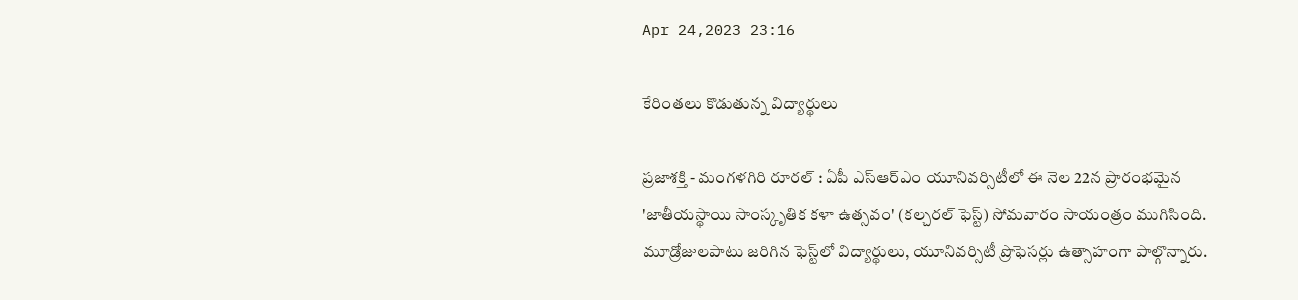Apr 24,2023 23:16

కేరింతలు కొడుతున్న విద్యార్థులు

ప్రజాశక్తి - మంగళగిరి రూరల్‌ : ఏపీ ఎస్‌ఆర్‌ఎం యూనివర్సిటీలో ఈ నెల 22న ప్రారంభమైన 'జాతీయస్థాయి సాంస్కృతిక కళా ఉత్సవం' (కల్చరల్‌ ఫెస్ట్‌) సోమవారం సాయంత్రం ముగిసింది. మూడ్రోజులపాటు జరిగిన ఫెస్ట్‌లో విద్యార్థులు, యూనివర్సిటీ ప్రొఫెసర్లు ఉత్సాహంగా పాల్గొన్నారు.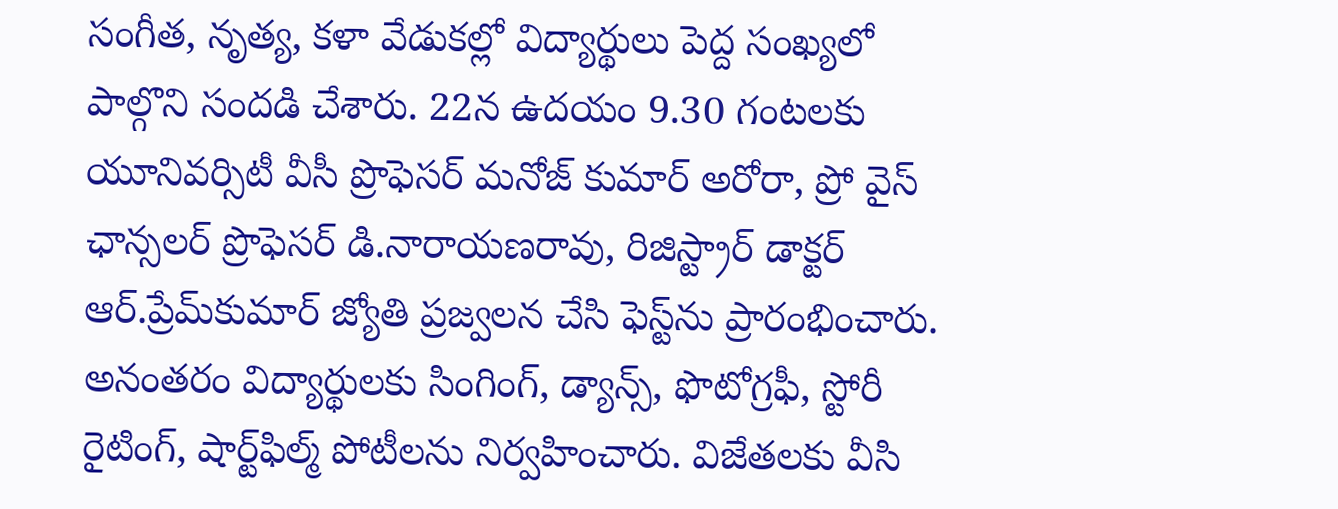సంగీత, నృత్య, కళా వేడుకల్లో విద్యార్థులు పెద్ద సంఖ్యలో పాల్గొని సందడి చేశారు. 22న ఉదయం 9.30 గంటలకు యూనివర్సిటీ వీసీ ప్రొఫెసర్‌ మనోజ్‌ కుమార్‌ అరోరా, ప్రో వైస్‌ ఛాన్సలర్‌ ప్రొఫెసర్‌ డి.నారాయణరావు, రిజిస్ట్రార్‌ డాక్టర్‌ ఆర్‌.ప్రేమ్‌కుమార్‌ జ్యోతి ప్రజ్వలన చేసి ఫెస్ట్‌ను ప్రారంభించారు. అనంతరం విద్యార్థులకు సింగింగ్‌, డ్యాన్స్‌, ఫొటోగ్రఫీ, స్టోరీ రైటింగ్‌, షార్ట్‌ఫిల్మ్‌ పోటీలను నిర్వహించారు. విజేతలకు వీసి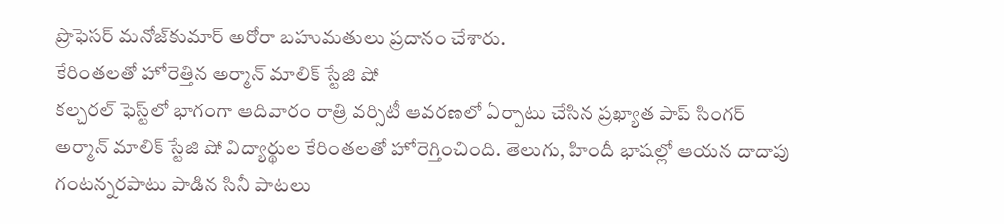ప్రొఫెసర్‌ మనోజ్‌కుమార్‌ అరోరా బహుమతులు ప్రదానం చేశారు.
కేరింతలతో హోరెత్తిన అర్మాన్‌ మాలిక్‌ స్టేజి షో
కల్చరల్‌ ఫెస్ట్‌లో భాగంగా ఆదివారం రాత్రి వర్సిటీ ఆవరణలో ఏర్పాటు చేసిన ప్రఖ్యాత పాప్‌ సింగర్‌ అర్మాన్‌ మాలిక్‌ స్టేజి షో విద్యార్థుల కేరింతలతో హోరెగ్తించింది. తెలుగు, హిందీ భాషల్లో ఆయన దాదాపు గంటన్నరపాటు పాడిన సినీ పాటలు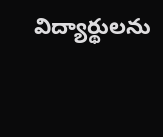విద్యార్థులను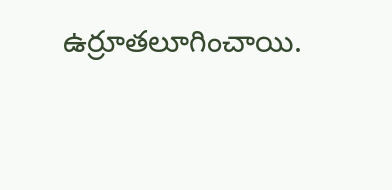ఉర్రూతలూగించాయి.